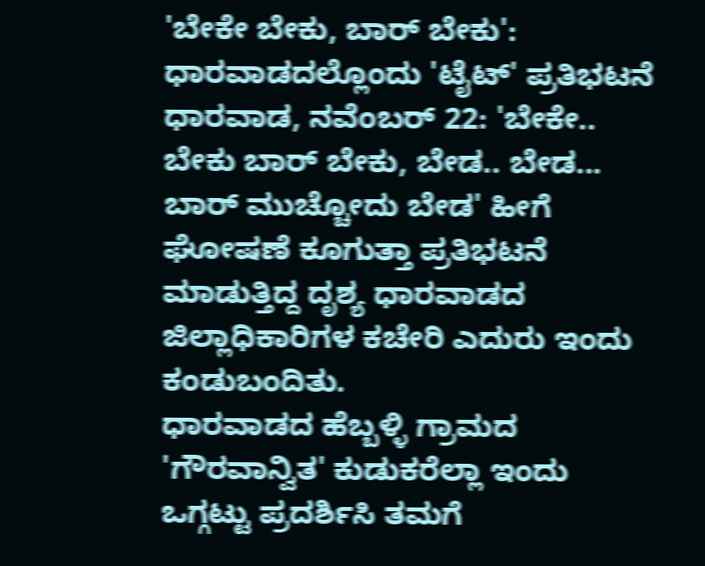'ಬೇಕೇ ಬೇಕು, ಬಾರ್ ಬೇಕು': ಧಾರವಾಡದಲ್ಲೊಂದು 'ಟೈಟ್' ಪ್ರತಿಭಟನೆ
ಧಾರವಾಡ, ನವೆಂಬರ್ 22: 'ಬೇಕೇ.. ಬೇಕು ಬಾರ್ ಬೇಕು, ಬೇಡ.. ಬೇಡ... ಬಾರ್ ಮುಚ್ಚೋದು ಬೇಡ' ಹೀಗೆ ಘೋಷಣೆ ಕೂಗುತ್ತಾ ಪ್ರತಿಭಟನೆ ಮಾಡುತ್ತಿದ್ದ ದೃಶ್ಯ ಧಾರವಾಡದ ಜಿಲ್ಲಾಧಿಕಾರಿಗಳ ಕಚೇರಿ ಎದುರು ಇಂದು ಕಂಡುಬಂದಿತು.
ಧಾರವಾಡದ ಹೆಬ್ಬಳ್ಳಿ ಗ್ರಾಮದ 'ಗೌರವಾನ್ವಿತ' ಕುಡುಕರೆಲ್ಲಾ ಇಂದು ಒಗ್ಗಟ್ಟು ಪ್ರದರ್ಶಿಸಿ ತಮಗೆ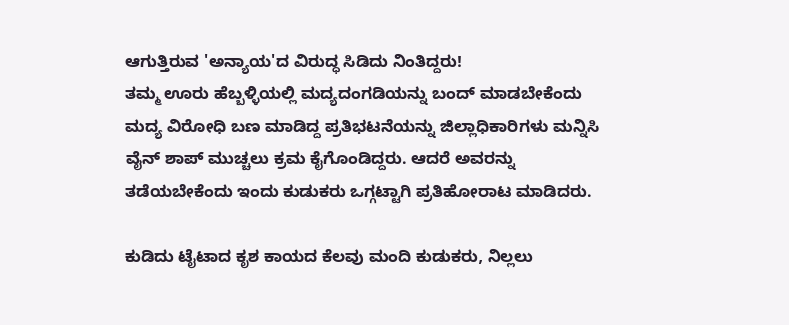ಆಗುತ್ತಿರುವ 'ಅನ್ಯಾಯ'ದ ವಿರುದ್ಧ ಸಿಡಿದು ನಿಂತಿದ್ದರು!
ತಮ್ಮ ಊರು ಹೆಬ್ಬಳ್ಳಿಯಲ್ಲಿ ಮದ್ಯದಂಗಡಿಯನ್ನು ಬಂದ್ ಮಾಡಬೇಕೆಂದು ಮದ್ಯ ವಿರೋಧಿ ಬಣ ಮಾಡಿದ್ದ ಪ್ರತಿಭಟನೆಯನ್ನು ಜಿಲ್ಲಾಧಿಕಾರಿಗಳು ಮನ್ನಿಸಿ ವೈನ್ ಶಾಪ್ ಮುಚ್ಚಲು ಕ್ರಮ ಕೈಗೊಂಡಿದ್ದರು. ಆದರೆ ಅವರನ್ನು ತಡೆಯಬೇಕೆಂದು ಇಂದು ಕುಡುಕರು ಒಗ್ಗಟ್ಟಾಗಿ ಪ್ರತಿಹೋರಾಟ ಮಾಡಿದರು.

ಕುಡಿದು ಟೈಟಾದ ಕೃಶ ಕಾಯದ ಕೆಲವು ಮಂದಿ ಕುಡುಕರು, ನಿಲ್ಲಲು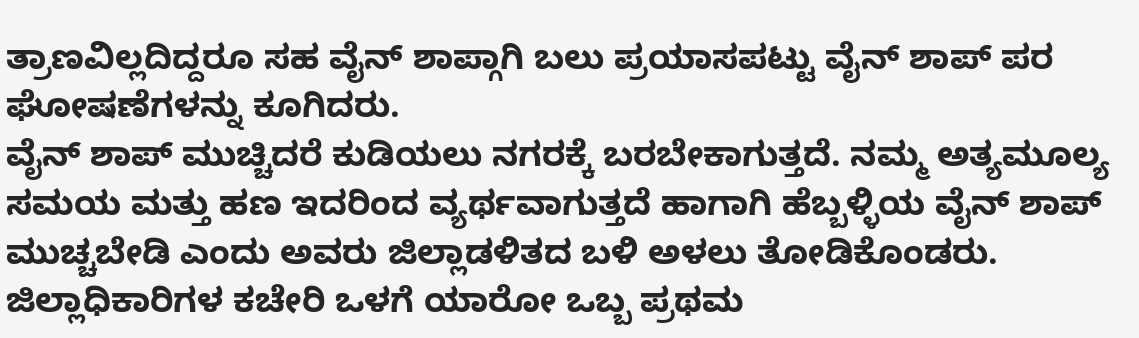ತ್ರಾಣವಿಲ್ಲದಿದ್ದರೂ ಸಹ ವೈನ್ ಶಾಪ್ಗಾಗಿ ಬಲು ಪ್ರಯಾಸಪಟ್ಟು ವೈನ್ ಶಾಪ್ ಪರ ಘೋಷಣೆಗಳನ್ನು ಕೂಗಿದರು.
ವೈನ್ ಶಾಪ್ ಮುಚ್ಚಿದರೆ ಕುಡಿಯಲು ನಗರಕ್ಕೆ ಬರಬೇಕಾಗುತ್ತದೆ. ನಮ್ಮ ಅತ್ಯಮೂಲ್ಯ ಸಮಯ ಮತ್ತು ಹಣ ಇದರಿಂದ ವ್ಯರ್ಥವಾಗುತ್ತದೆ ಹಾಗಾಗಿ ಹೆಬ್ಬಳ್ಳಿಯ ವೈನ್ ಶಾಪ್ ಮುಚ್ಚಬೇಡಿ ಎಂದು ಅವರು ಜಿಲ್ಲಾಡಳಿತದ ಬಳಿ ಅಳಲು ತೋಡಿಕೊಂಡರು.
ಜಿಲ್ಲಾಧಿಕಾರಿಗಳ ಕಚೇರಿ ಒಳಗೆ ಯಾರೋ ಒಬ್ಬ ಪ್ರಥಮ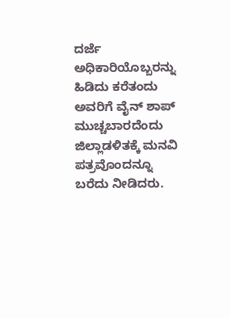ದರ್ಜೆ ಅಧಿಕಾರಿಯೊಬ್ಬರನ್ನು ಹಿಡಿದು ಕರೆತಂದು ಅವರಿಗೆ ವೈನ್ ಶಾಪ್ ಮುಚ್ಚಬಾರದೆಂದು ಜಿಲ್ಲಾಡಳಿತಕ್ಕೆ ಮನವಿ ಪತ್ರವೊಂದನ್ನೂ ಬರೆದು ನೀಡಿದರು.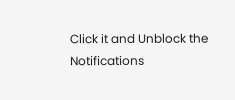Click it and Unblock the Notifications